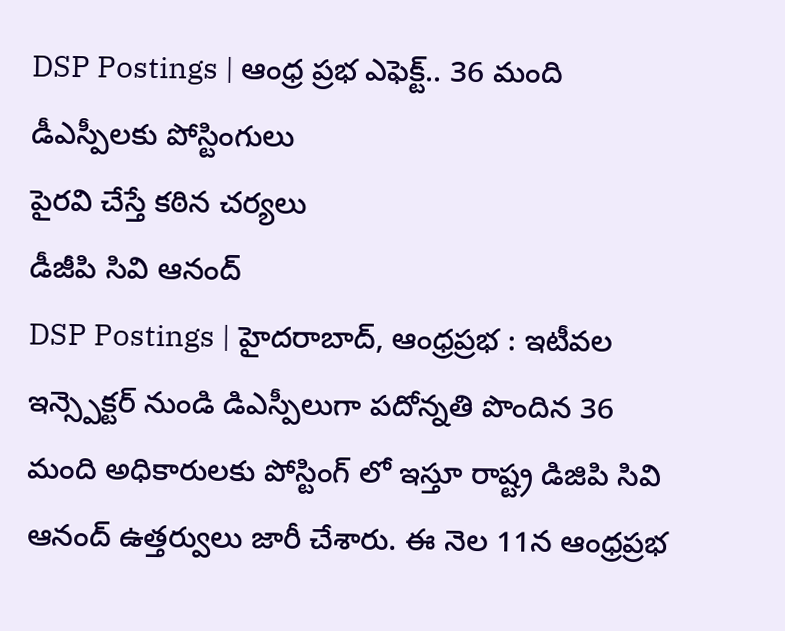DSP Postings | ఆంధ్ర ప్రభ ఎఫెక్ట్.. 36 మంది డీఎస్పీలకు పోస్టింగులు
పైరవి చేస్తే కఠిన చర్యలు
డీజీపి సివి ఆనంద్
DSP Postings | హైదరాబాద్, ఆంధ్రప్రభ : ఇటీవల ఇన్స్పెక్టర్ నుండి డిఎస్పీలుగా పదోన్నతి పొందిన 36 మంది అధికారులకు పోస్టింగ్ లో ఇస్తూ రాష్ట్ర డిజిపి సివి ఆనంద్ ఉత్తర్వులు జారీ చేశారు. ఈ నెల 11న ఆంధ్రప్రభ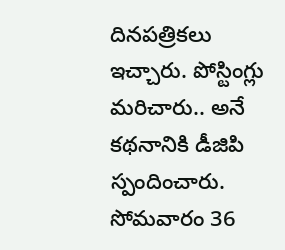దినపత్రికలు ఇచ్చారు. పోస్టింగ్లు మరిచారు.. అనే కథనానికి డీజిపి స్పందించారు. సోమవారం 36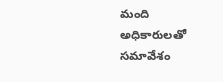మంది అధికారులతో సమావేశం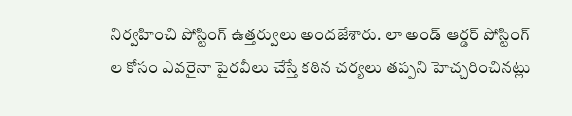నిర్వహించి పోస్టింగ్ ఉత్తర్వులు అందజేశారు. లా అండ్ ఆర్డర్ పోస్టింగ్ ల కోసం ఎవరైనా పైరవీలు చేస్తే కఠిన చర్యలు తప్పని హెచ్చరించినట్లు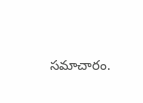సమాచారం.